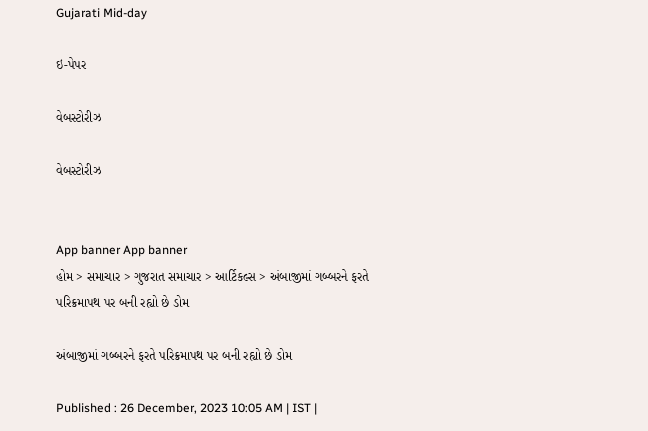Gujarati Mid-day

ઇ-પેપર

વેબસ્ટોરીઝ

વેબસ્ટોરીઝ


App banner App banner
હોમ > સમાચાર > ગુજરાત સમાચાર > આર્ટિકલ્સ > અંબાજીમાં ગબ્બરને ફરતે પરિક્રમાપથ પર બની રહ્યો છે ડોમ

અંબાજીમાં ગબ્બરને ફરતે પરિક્રમાપથ પર બની રહ્યો છે ડોમ

Published : 26 December, 2023 10:05 AM | IST |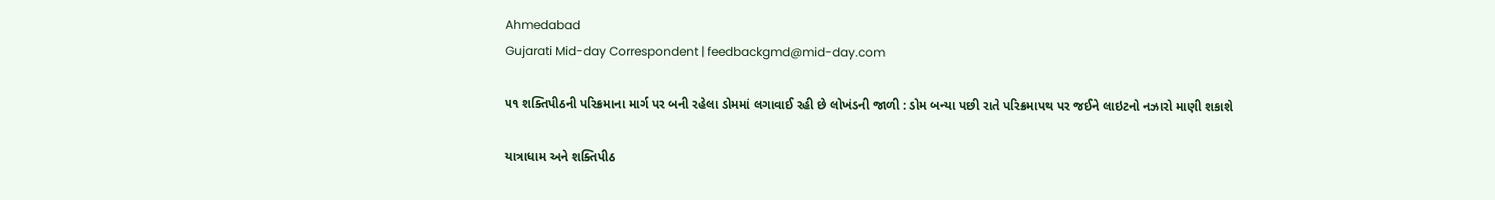Ahmedabad
Gujarati Mid-day Correspondent | feedbackgmd@mid-day.com

૫૧ શક્તિપીઠની પરિક્રમાના માર્ગ પર બની રહેલા ડોમમાં લગાવાઈ રહી છે લોખંડની જાળી : ડોમ બન્યા પછી રાતે પરિક્રમાપથ પર જઈને લાઇટનો નઝારો માણી શકાશે

યાત્રાધામ અને શક્તિપીઠ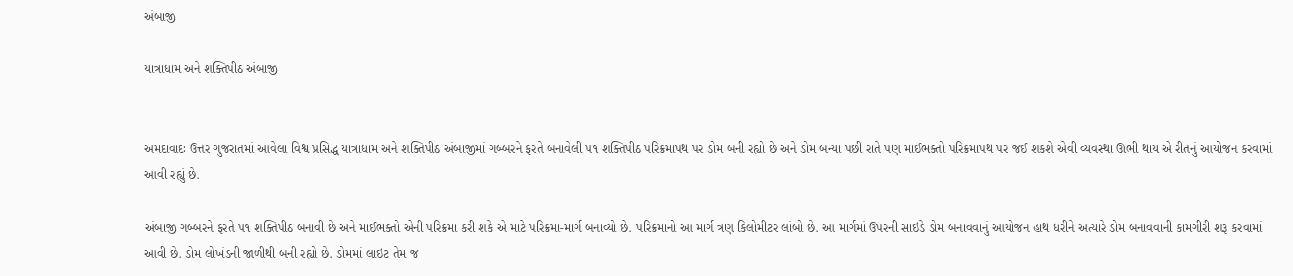અંબાજી

યાત્રાધામ અને શક્તિપીઠ અંબાજી


અમદાવાદઃ ઉત્તર ગુજરાતમાં આવેલા વિશ્વ પ્રસિદ્ધ યાત્રાધામ અને શક્તિપીઠ અંબાજીમાં ગબ્બરને ફરતે બનાવેલી ૫૧ શક્તિપીઠ પરિક્રમાપથ પર ડોમ બની રહ્યો છે અને ડોમ બન્યા પછી રાતે પણ માઈભક્તો પરિક્રમાપથ પર જઈ શકશે એવી વ્યવસ્થા ઊભી થાય એ રીતનું આયોજન કરવામાં આવી રહ્યું છે.

અંબાજી ગબ્બરને ફરતે ૫૧ શક્તિપીઠ બનાવી છે અને માઈભક્તો એની પરિક્રમા કરી શકે એ માટે પરિક્રમા-માર્ગ બનાવ્યો છે. પરિક્રમાનો આ માર્ગ ત્રણ કિલોમીટર લાંબો છે. આ માર્ગમાં ઉપરની સાઇડે ડોમ બનાવવાનું આયોજન હાથ ધરીને અત્યારે ડોમ બનાવવાની કામગીરી શરૂ કરવામાં આવી છે. ડોમ લોખંડની જાળીથી બની રહ્યો છે. ડોમમાં લાઇટ તેમ જ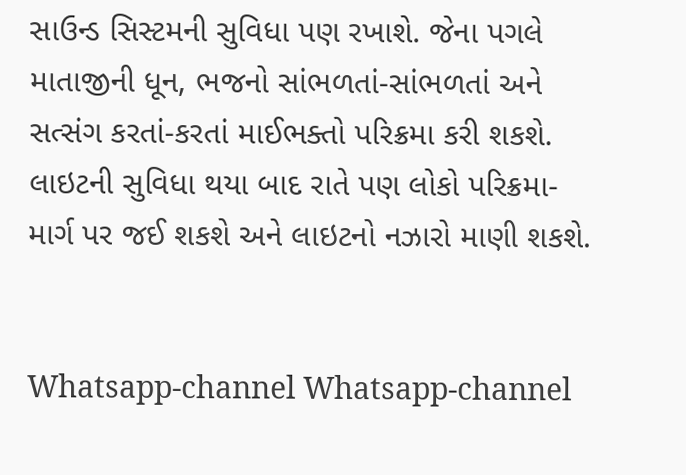સાઉન્ડ સિસ્ટમની સુવિધા પણ રખાશે. જેના પગલે માતાજીની ધૂન, ભજનો સાંભળતાં-સાંભળતાં અને સત્સંગ કરતાં-કરતાં માઈભક્તો પરિક્રમા કરી શકશે. લાઇટની સુવિધા થયા બાદ રાતે પણ લોકો પરિક્રમા-માર્ગ પર જઈ શકશે અને લાઇટનો નઝારો માણી શકશે.


Whatsapp-channel Whatsapp-channel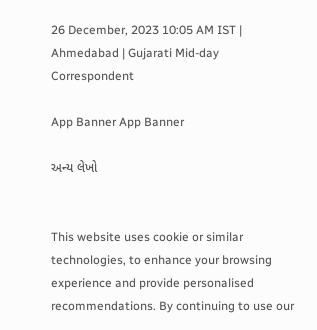26 December, 2023 10:05 AM IST | Ahmedabad | Gujarati Mid-day Correspondent

App Banner App Banner

અન્ય લેખો


This website uses cookie or similar technologies, to enhance your browsing experience and provide personalised recommendations. By continuing to use our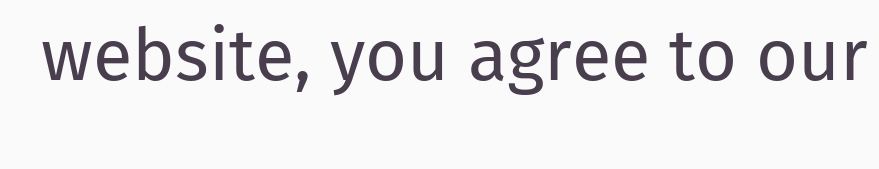website, you agree to our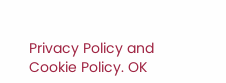Privacy Policy and Cookie Policy. OK